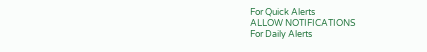For Quick Alerts
ALLOW NOTIFICATIONS
For Daily Alerts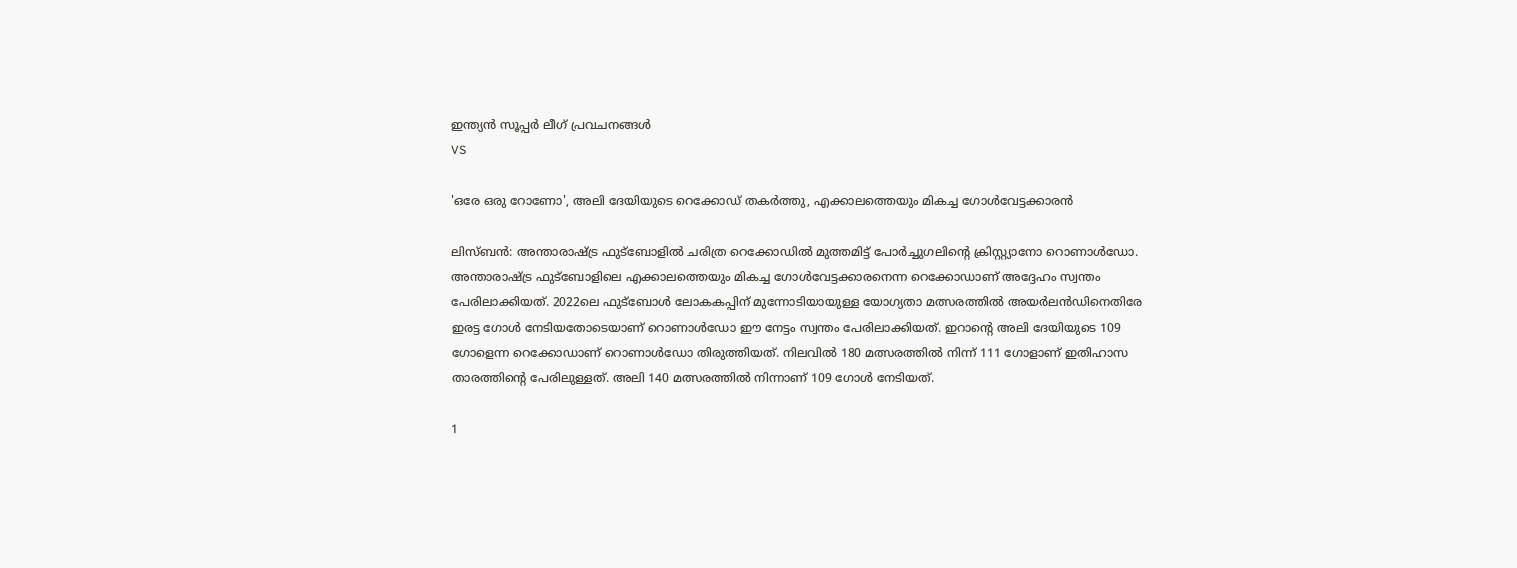ഇന്ത്യന്‍ സൂപ്പര്‍ ലീഗ്‌ പ്രവചനങ്ങൾ
VS

'ഒരേ ഒരു റോണോ', അലി ദേയിയുടെ റെക്കോഡ് തകര്‍ത്തു, എക്കാലത്തെയും മികച്ച ഗോള്‍വേട്ടക്കാരന്‍

ലിസ്ബന്‍: അന്താരാഷ്ട്ര ഫുട്‌ബോളില്‍ ചരിത്ര റെക്കോഡില്‍ മുത്തമിട്ട് പോര്‍ച്ചുഗലിന്റെ ക്രിസ്റ്റ്യാനോ റൊണാള്‍ഡോ. അന്താരാഷ്ട്ര ഫുട്‌ബോളിലെ എക്കാലത്തെയും മികച്ച ഗോള്‍വേട്ടക്കാരനെന്ന റെക്കോഡാണ് അദ്ദേഹം സ്വന്തം പേരിലാക്കിയത്. 2022ലെ ഫുട്‌ബോള്‍ ലോകകപ്പിന് മുന്നോടിയായുള്ള യോഗ്യതാ മത്സരത്തില്‍ അയര്‍ലന്‍ഡിനെതിരേ ഇരട്ട ഗോള്‍ നേടിയതോടെയാണ് റൊണാള്‍ഡോ ഈ നേട്ടം സ്വന്തം പേരിലാക്കിയത്. ഇറാന്റെ അലി ദേയിയുടെ 109 ഗോളെന്ന റെക്കോഡാണ് റൊണാള്‍ഡോ തിരുത്തിയത്. നിലവില്‍ 180 മത്സരത്തില്‍ നിന്ന് 111 ഗോളാണ് ഇതിഹാസ താരത്തിന്റെ പേരിലുള്ളത്. അലി 140 മത്സരത്തില്‍ നിന്നാണ് 109 ഗോള്‍ നേടിയത്.

1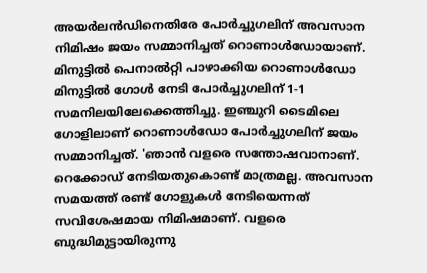അയര്‍ലന്‍ഡിനെതിരേ പോര്‍ച്ചുഗലിന് അവസാന നിമിഷം ജയം സമ്മാനിച്ചത് റൊണാള്‍ഡോയാണ്. മിനുട്ടില്‍ പെനാല്‍റ്റി പാഴാക്കിയ റൊണാള്‍ഡോ മിനുട്ടില്‍ ഗോള്‍ നേടി പോര്‍ച്ചുഗലിന് 1-1 സമനിലയിലേക്കെത്തിച്ചു. ഇഞ്ചുറി ടൈമിലെ ഗോളിലാണ് റൊണാള്‍ഡോ പോര്‍ച്ചുഗലിന് ജയം സമ്മാനിച്ചത്. 'ഞാന്‍ വളരെ സന്തോഷവാനാണ്. റെക്കോഡ് നേടിയതുകൊണ്ട് മാത്രമല്ല. അവസാന സമയത്ത് രണ്ട് ഗോളുകള്‍ നേടിയെന്നത് സവിശേഷമായ നിമിഷമാണ്. വളരെ ബുദ്ധിമുട്ടായിരുന്നു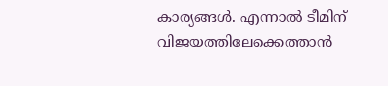കാര്യങ്ങള്‍. എന്നാല്‍ ടീമിന് വിജയത്തിലേക്കെത്താന്‍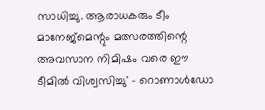സാധിച്ചു. ആരാധകരും ടീം മാനേജ്‌മെന്റും മത്സരത്തിന്റെ അവസാന നിമിഷം വരെ ഈ ടീമില്‍ വിശ്വസിച്ചു' - റൊണാള്‍ഡോ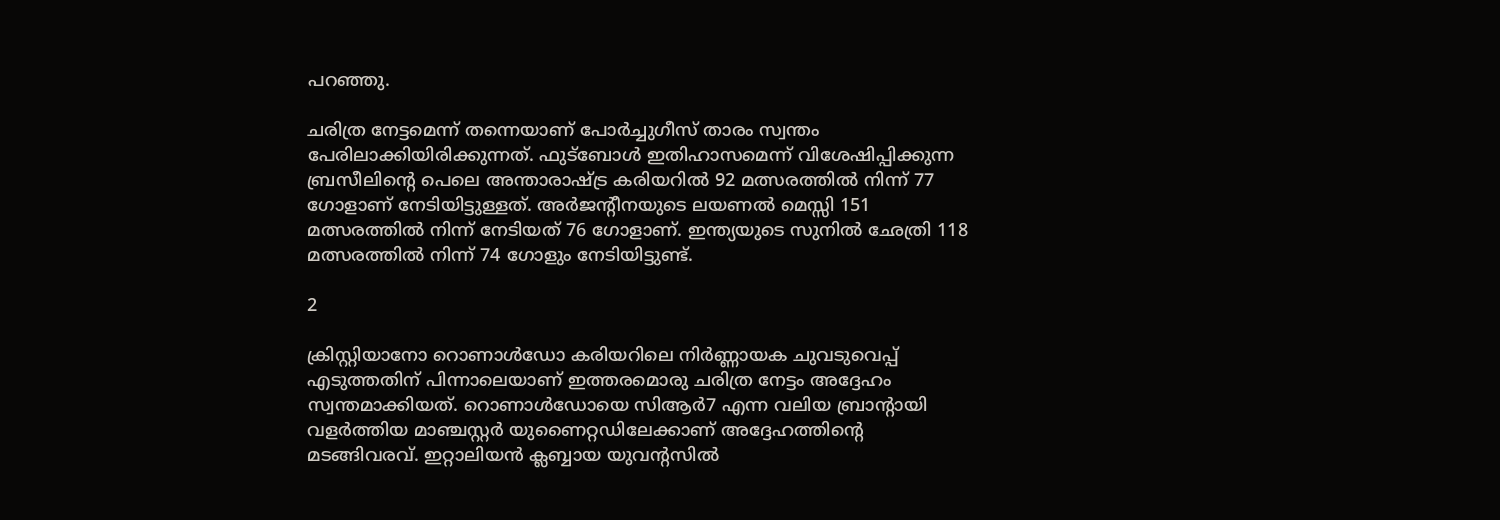പറഞ്ഞു.

ചരിത്ര നേട്ടമെന്ന് തന്നെയാണ് പോര്‍ച്ചുഗീസ് താരം സ്വന്തം പേരിലാക്കിയിരിക്കുന്നത്. ഫുട്‌ബോള്‍ ഇതിഹാസമെന്ന് വിശേഷിപ്പിക്കുന്ന ബ്രസീലിന്റെ പെലെ അന്താരാഷ്ട്ര കരിയറില്‍ 92 മത്സരത്തില്‍ നിന്ന് 77 ഗോളാണ് നേടിയിട്ടുള്ളത്. അര്‍ജന്റീനയുടെ ലയണല്‍ മെസ്സി 151 മത്സരത്തില്‍ നിന്ന് നേടിയത് 76 ഗോളാണ്. ഇന്ത്യയുടെ സുനില്‍ ഛേത്രി 118 മത്സരത്തില്‍ നിന്ന് 74 ഗോളും നേടിയിട്ടുണ്ട്.

2

ക്രിസ്റ്റിയാനോ റൊണാള്‍ഡോ കരിയറിലെ നിര്‍ണ്ണായക ചുവടുവെപ്പ് എടുത്തതിന് പിന്നാലെയാണ് ഇത്തരമൊരു ചരിത്ര നേട്ടം അദ്ദേഹം സ്വന്തമാക്കിയത്. റൊണാള്‍ഡോയെ സിആര്‍7 എന്ന വലിയ ബ്രാന്റായി വളര്‍ത്തിയ മാഞ്ചസ്റ്റര്‍ യുണൈറ്റഡിലേക്കാണ് അദ്ദേഹത്തിന്റെ മടങ്ങിവരവ്. ഇറ്റാലിയന്‍ ക്ലബ്ബായ യുവന്റസില്‍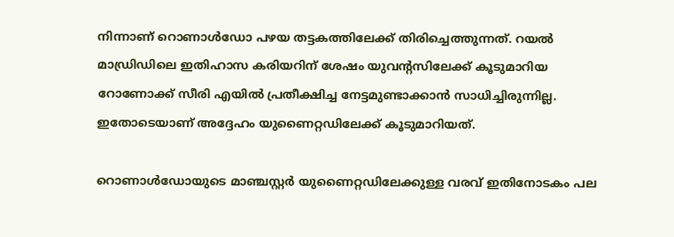നിന്നാണ് റൊണാള്‍ഡോ പഴയ തട്ടകത്തിലേക്ക് തിരിച്ചെത്തുന്നത്. റയല്‍ മാഡ്രിഡിലെ ഇതിഹാസ കരിയറിന് ശേഷം യുവന്റസിലേക്ക് കൂടുമാറിയ റോണോക്ക് സീരി എയില്‍ പ്രതീക്ഷിച്ച നേട്ടമുണ്ടാക്കാന്‍ സാധിച്ചിരുന്നില്ല. ഇതോടെയാണ് അദ്ദേഹം യുണൈറ്റഡിലേക്ക് കൂടുമാറിയത്.

റൊണാള്‍ഡോയുടെ മാഞ്ചസ്റ്റര്‍ യുണൈറ്റഡിലേക്കുള്ള വരവ് ഇതിനോടകം പല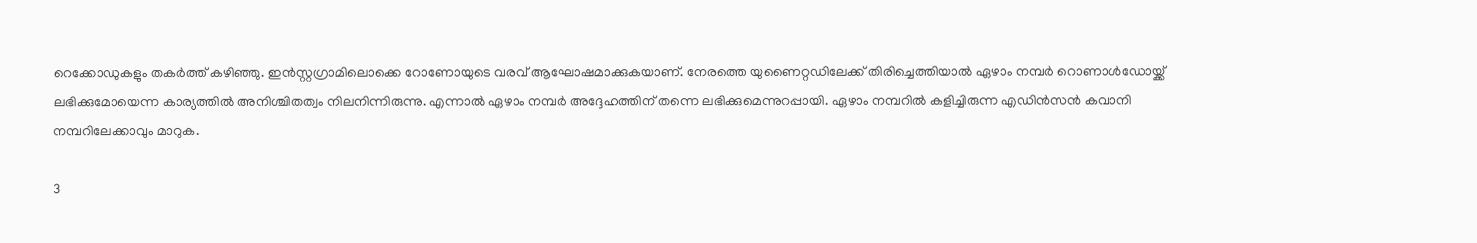റെക്കോഡുകളും തകര്‍ത്ത് കഴിഞ്ഞു. ഇന്‍സ്റ്റഗ്രാമിലൊക്കെ റോണോയുടെ വരവ് ആഘോഷമാക്കുകയാണ്. നേരത്തെ യുണൈറ്റഡിലേക്ക് തിരിച്ചെത്തിയാല്‍ ഏഴാം നമ്പര്‍ റൊണാള്‍ഡോയ്ക്ക് ലഭിക്കുമോയെന്ന കാര്യത്തില്‍ അനിശ്ചിതത്വം നിലനിന്നിരുന്നു. എന്നാല്‍ ഏഴാം നമ്പര്‍ അദ്ദേഹത്തിന് തന്നെ ലഭിക്കുമെന്നുറപ്പായി. ഏഴാം നമ്പറില്‍ കളിച്ചിരുന്ന എഡിന്‍സന്‍ കവാനി നമ്പറിലേക്കാവും മാറുക.

3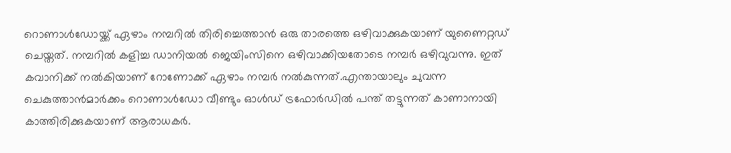റൊണാള്‍ഡോയ്ക്ക് ഏഴാം നമ്പറില്‍ തിരിച്ചെത്താന്‍ ഒരു താരത്തെ ഒഴിവാക്കുകയാണ് യുണൈറ്റഡ് ചെയ്തത്. നമ്പറില്‍ കളിച്ച ഡാനിയല്‍ ജെയിംസിനെ ഒഴിവാക്കിയതോടെ നമ്പര്‍ ഒഴിവുവന്നു. ഇത് കവാനിക്ക് നല്‍കിയാണ് റോണോക്ക് ഏഴാം നമ്പര്‍ നല്‍കുന്നത്.എന്തായാലും ചുവന്ന ചെകുത്താന്‍മാര്‍ക്കം റൊണാള്‍ഡോ വീണ്ടും ഓള്‍ഡ് ട്രഫോര്‍ഡില്‍ പന്ത് തട്ടുന്നത് കാണാനായി കാത്തിരിക്കുകയാണ് ആരാധകര്‍.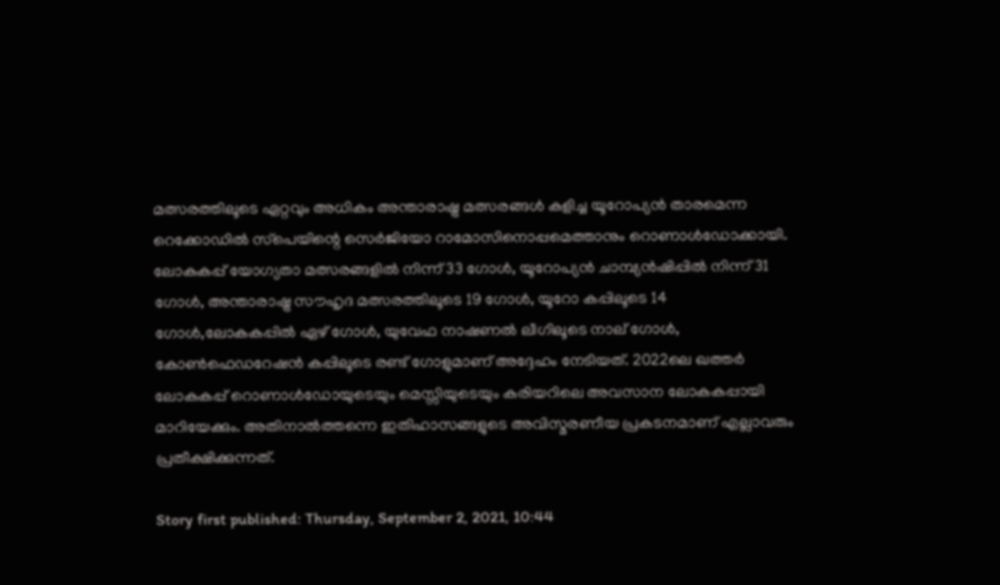മത്സരത്തിലൂടെ ഏറ്റവും അധികം അന്താരാഷ്ട്ര മത്സരങ്ങള്‍ കളിച്ച യൂറോപ്യന്‍ താരമെന്ന റെക്കോഡില്‍ സ്‌പെയിന്റെ സെര്‍ജിയോ റാമോസിനൊപ്പമെത്താനും റൊണാള്‍ഡോക്കായി. ലോകകപ്പ് യോഗ്യതാ മത്സരങ്ങളില്‍ നിന്ന് 33 ഗോള്‍, യൂറോപ്യന്‍ ചാമ്പ്യന്‍ഷിപ്പില്‍ നിന്ന് 31 ഗോള്‍, അന്താരാഷ്ട്ര സൗഹൃദ മത്സരത്തിലൂടെ 19 ഗോള്‍, യൂറോ കപ്പിലൂടെ 14 ഗോള്‍,ലോകകപ്പില്‍ ഏഴ് ഗോള്‍, യുവേഫ നാഷണല്‍ ലീഗിലൂടെ നാല് ഗോള്‍, കോണ്‍ഫെഡറേഷന്‍ കപ്പിലൂടെ രണ്ട് ഗോളുമാണ് അദ്ദേഹം നേടിയത്. 2022ലെ ഖത്തര്‍ ലോകകപ്പ് റൊണാള്‍ഡോയുടെയും മെസ്സിയുടെയും കരിയറിലെ അവസാന ലോകകപ്പായി മാറിയേക്കും. അതിനാല്‍ത്തന്നെ ഇതിഹാസങ്ങളുടെ അവിസ്മരണീയ പ്രകടനമാണ് എല്ലാവരും പ്രതീക്ഷിക്കുന്നത്.

Story first published: Thursday, September 2, 2021, 10:44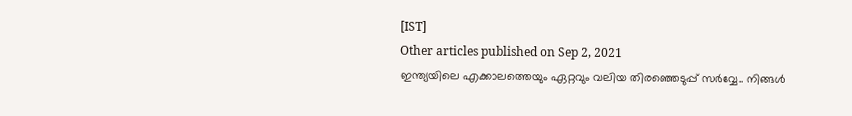[IST]
Other articles published on Sep 2, 2021
ഇന്ത്യയിലെ എക്കാലത്തെയും ഏറ്റവും വലിയ തിരഞ്ഞെടുപ്പ് സർവ്വേ.. നിങ്ങൾ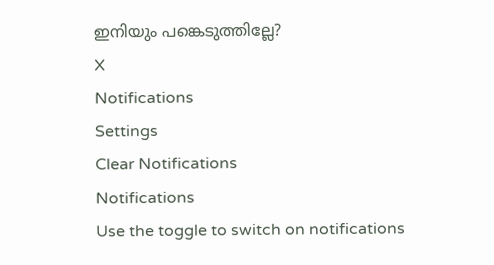ഇനിയും പങ്കെടുത്തില്ലേ?
X
Notifications
Settings
Clear Notifications
Notifications
Use the toggle to switch on notifications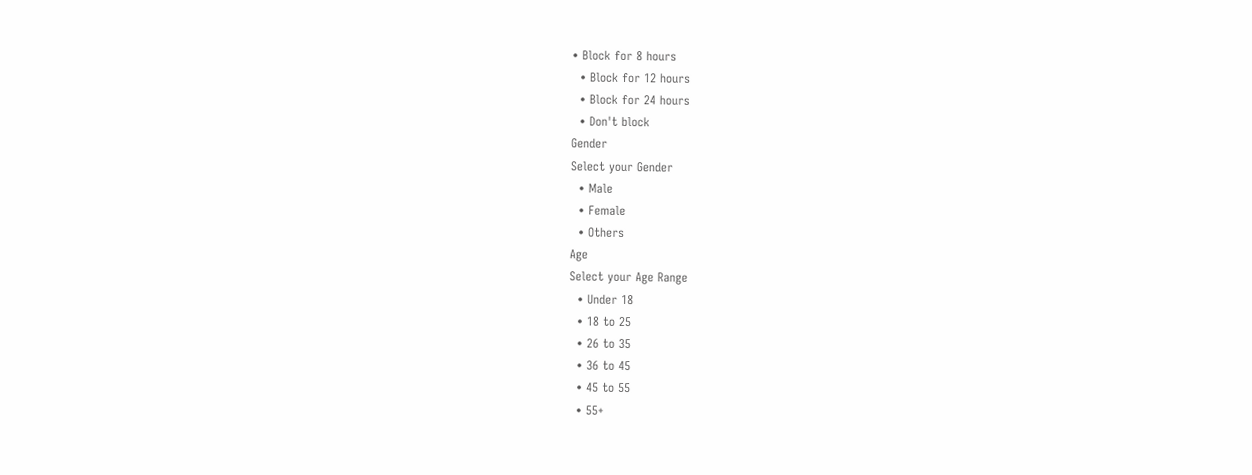• Block for 8 hours
  • Block for 12 hours
  • Block for 24 hours
  • Don't block
Gender
Select your Gender
  • Male
  • Female
  • Others
Age
Select your Age Range
  • Under 18
  • 18 to 25
  • 26 to 35
  • 36 to 45
  • 45 to 55
  • 55+